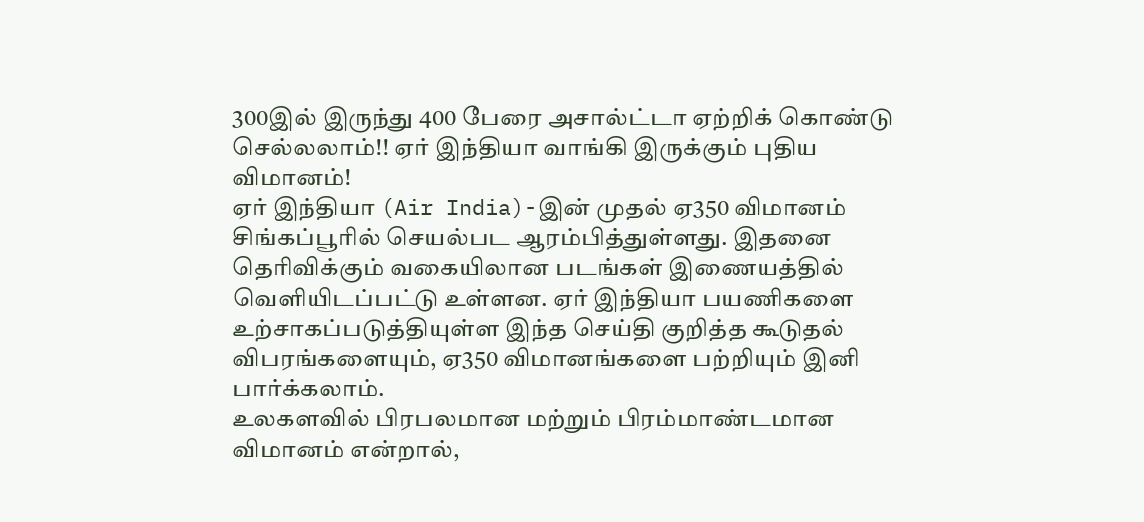300இல் இருந்து 400 பேரை அசால்ட்டா ஏற்றிக் கொண்டு செல்லலாம்!! ஏர் இந்தியா வாங்கி இருக்கும் புதிய விமானம்!
ஏர் இந்தியா (Air India)-இன் முதல் ஏ350 விமானம் சிங்கப்பூரில் செயல்பட ஆரம்பித்துள்ளது. இதனை தெரிவிக்கும் வகையிலான படங்கள் இணையத்தில் வெளியிடப்பட்டு உள்ளன. ஏர் இந்தியா பயணிகளை உற்சாகப்படுத்தியுள்ள இந்த செய்தி குறித்த கூடுதல் விபரங்களையும், ஏ350 விமானங்களை பற்றியும் இனி பார்க்கலாம்.
உலகளவில் பிரபலமான மற்றும் பிரம்மாண்டமான விமானம் என்றால்,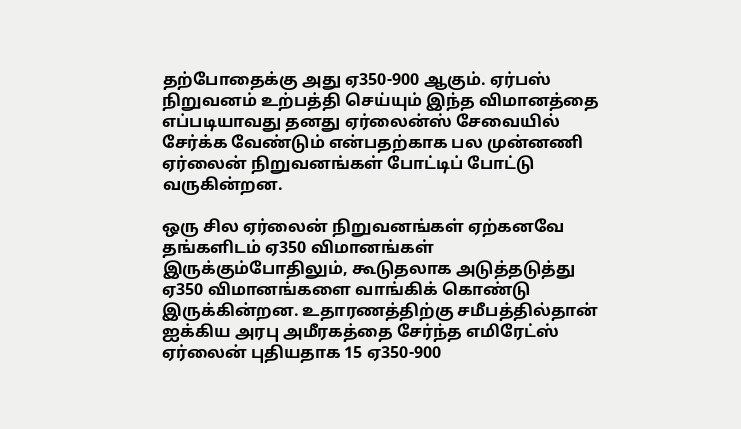தற்போதைக்கு அது ஏ350-900 ஆகும். ஏர்பஸ் நிறுவனம் உற்பத்தி செய்யும் இந்த விமானத்தை எப்படியாவது தனது ஏர்லைன்ஸ் சேவையில் சேர்க்க வேண்டும் என்பதற்காக பல முன்னணி ஏர்லைன் நிறுவனங்கள் போட்டிப் போட்டு வருகின்றன.

ஒரு சில ஏர்லைன் நிறுவனங்கள் ஏற்கனவே தங்களிடம் ஏ350 விமானங்கள் இருக்கும்போதிலும், கூடுதலாக அடுத்தடுத்து ஏ350 விமானங்களை வாங்கிக் கொண்டு இருக்கின்றன. உதாரணத்திற்கு சமீபத்தில்தான் ஐக்கிய அரபு அமீரகத்தை சேர்ந்த எமிரேட்ஸ் ஏர்லைன் புதியதாக 15 ஏ350-900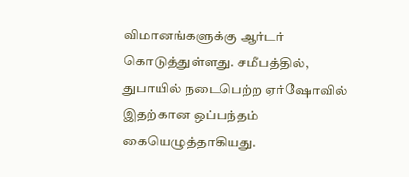விமானங்களுக்கு ஆர்டர் கொடுத்துள்ளது. சமீபத்தில், துபாயில் நடைபெற்ற ஏர்ஷோவில் இதற்கான ஒப்பந்தம் கையெழுத்தாகியது.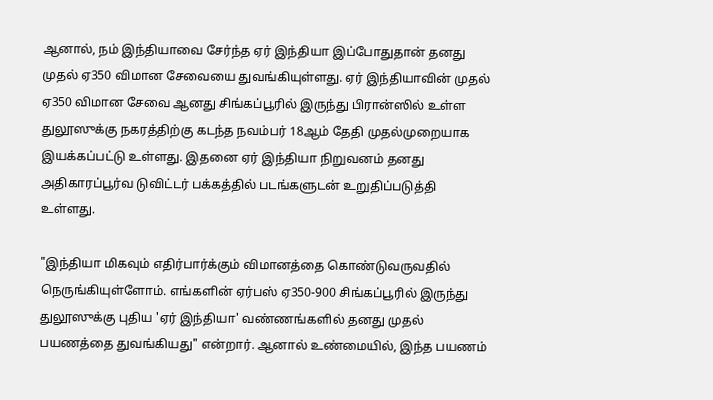ஆனால், நம் இந்தியாவை சேர்ந்த ஏர் இந்தியா இப்போதுதான் தனது முதல் ஏ350 விமான சேவையை துவங்கியுள்ளது. ஏர் இந்தியாவின் முதல் ஏ350 விமான சேவை ஆனது சிங்கப்பூரில் இருந்து பிரான்ஸில் உள்ள துலூஸுக்கு நகரத்திற்கு கடந்த நவம்பர் 18ஆம் தேதி முதல்முறையாக இயக்கப்பட்டு உள்ளது. இதனை ஏர் இந்தியா நிறுவனம் தனது அதிகாரப்பூர்வ டுவிட்டர் பக்கத்தில் படங்களுடன் உறுதிப்படுத்தி உள்ளது.

"இந்தியா மிகவும் எதிர்பார்க்கும் விமானத்தை கொண்டுவருவதில் நெருங்கியுள்ளோம். எங்களின் ஏர்பஸ் ஏ350-900 சிங்கப்பூரில் இருந்து துலூஸுக்கு புதிய 'ஏர் இந்தியா' வண்ணங்களில் தனது முதல் பயணத்தை துவங்கியது" என்றார். ஆனால் உண்மையில், இந்த பயணம்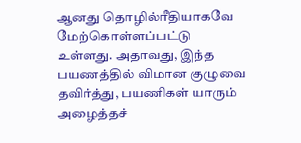ஆனது தொழில்ரீதியாகவே மேற்கொள்ளப்பட்டு உள்ளது. அதாவது, இந்த பயணத்தில் விமான குழுவை தவிர்த்து, பயணிகள் யாரும் அழைத்தச்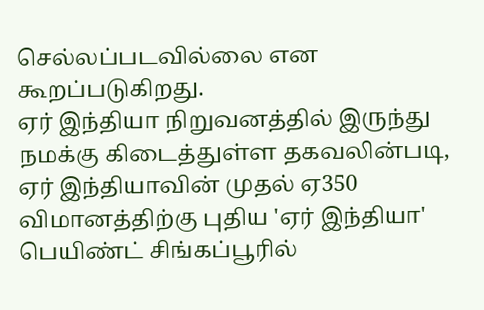செல்லப்படவில்லை என கூறப்படுகிறது.
ஏர் இந்தியா நிறுவனத்தில் இருந்து நமக்கு கிடைத்துள்ள தகவலின்படி, ஏர் இந்தியாவின் முதல் ஏ350 விமானத்திற்கு புதிய 'ஏர் இந்தியா' பெயிண்ட் சிங்கப்பூரில்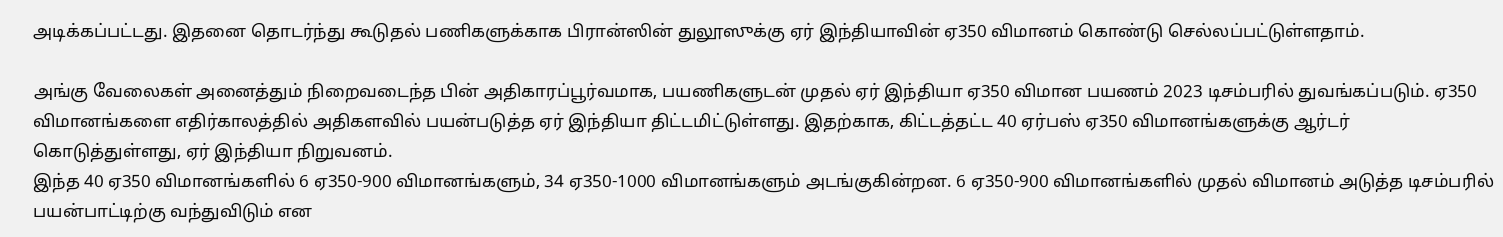அடிக்கப்பட்டது. இதனை தொடர்ந்து கூடுதல் பணிகளுக்காக பிரான்ஸின் துலூஸுக்கு ஏர் இந்தியாவின் ஏ350 விமானம் கொண்டு செல்லப்பட்டுள்ளதாம்.

அங்கு வேலைகள் அனைத்தும் நிறைவடைந்த பின் அதிகாரப்பூர்வமாக, பயணிகளுடன் முதல் ஏர் இந்தியா ஏ350 விமான பயணம் 2023 டிசம்பரில் துவங்கப்படும். ஏ350 விமானங்களை எதிர்காலத்தில் அதிகளவில் பயன்படுத்த ஏர் இந்தியா திட்டமிட்டுள்ளது. இதற்காக, கிட்டத்தட்ட 40 ஏர்பஸ் ஏ350 விமானங்களுக்கு ஆர்டர் கொடுத்துள்ளது, ஏர் இந்தியா நிறுவனம்.
இந்த 40 ஏ350 விமானங்களில் 6 ஏ350-900 விமானங்களும், 34 ஏ350-1000 விமானங்களும் அடங்குகின்றன. 6 ஏ350-900 விமானங்களில் முதல் விமானம் அடுத்த டிசம்பரில் பயன்பாட்டிற்கு வந்துவிடும் என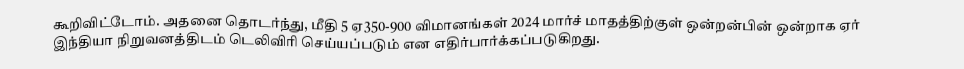கூறிவிட்டோம். அதனை தொடர்ந்து, மீதி 5 ஏ350-900 விமானங்கள் 2024 மார்ச் மாதத்திற்குள் ஒன்றன்பின் ஒன்றாக ஏர் இந்தியா நிறுவனத்திடம் டெலிவிரி செய்யப்படும் என எதிர்பார்க்கப்படுகிறது.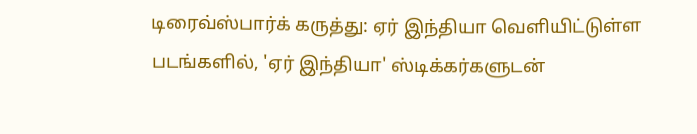டிரைவ்ஸ்பார்க் கருத்து: ஏர் இந்தியா வெளியிட்டுள்ள படங்களில், 'ஏர் இந்தியா' ஸ்டிக்கர்களுடன்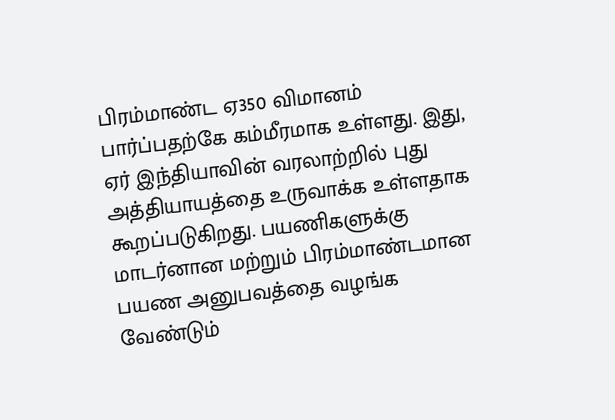பிரம்மாண்ட ஏ350 விமானம் பார்ப்பதற்கே கம்மீரமாக உள்ளது. இது, ஏர் இந்தியாவின் வரலாற்றில் புது அத்தியாயத்தை உருவாக்க உள்ளதாக கூறப்படுகிறது. பயணிகளுக்கு மாடர்னான மற்றும் பிரம்மாண்டமான பயண அனுபவத்தை வழங்க வேண்டும்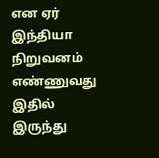என ஏர் இந்தியா நிறுவனம் எண்ணுவது இதில் இருந்து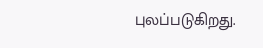புலப்படுகிறது.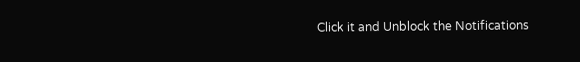Click it and Unblock the Notifications